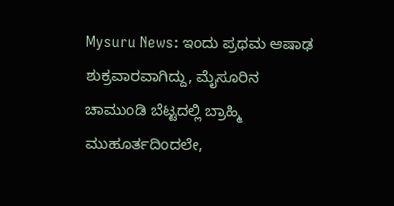Mysuru News: ಇಂದು ಪ್ರಥಮ ಆಷಾಢ ಶುಕ್ರವಾರವಾಗಿದ್ದು, ಮೈಸೂರಿನ ಚಾಮುಂಡಿ ಬೆಟ್ಟದಲ್ಲಿ ಬ್ರಾಹ್ಮಿ ಮುಹೂರ್ತದಿಂದಲೇ,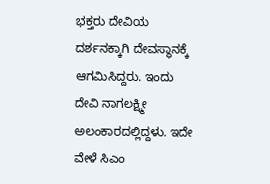ಭಕ್ತರು ದೇವಿಯ ದರ್ಶನಕ್ಕಾಗಿ ದೇವಸ್ಥಾನಕ್ಕೆ ಆಗಮಿಸಿದ್ದರು. ಇಂದು ದೇವಿ ನಾಗಲಕ್ಷ್ಮೀ ಅಲಂಕಾರದಲ್ಲಿದ್ದಳು. ಇದೇ ವೇಳೆ ಸಿಎಂ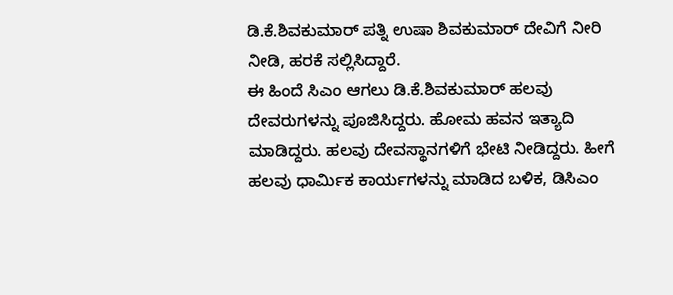ಡಿ.ಕೆ.ಶಿವಕುಮಾರ್ ಪತ್ನಿ ಉಷಾ ಶಿವಕುಮಾರ್ ದೇವಿಗೆ ನೀರಿ ನೀಡಿ, ಹರಕೆ ಸಲ್ಲಿಸಿದ್ದಾರೆ.
ಈ ಹಿಂದೆ ಸಿಎಂ ಆಗಲು ಡಿ.ಕೆ.ಶಿವಕುಮಾರ್ ಹಲವು ದೇವರುಗಳನ್ನು ಪೂಜಿಸಿದ್ದರು. ಹೋಮ ಹವನ ಇತ್ಯಾದಿ ಮಾಡಿದ್ದರು. ಹಲವು ದೇವಸ್ಥಾನಗಳಿಗೆ ಭೇಟಿ ನೀಡಿದ್ದರು. ಹೀಗೆ ಹಲವು ಧಾರ್ಮಿಕ ಕಾರ್ಯಗಳನ್ನು ಮಾಡಿದ ಬಳಿಕ, ಡಿಸಿಎಂ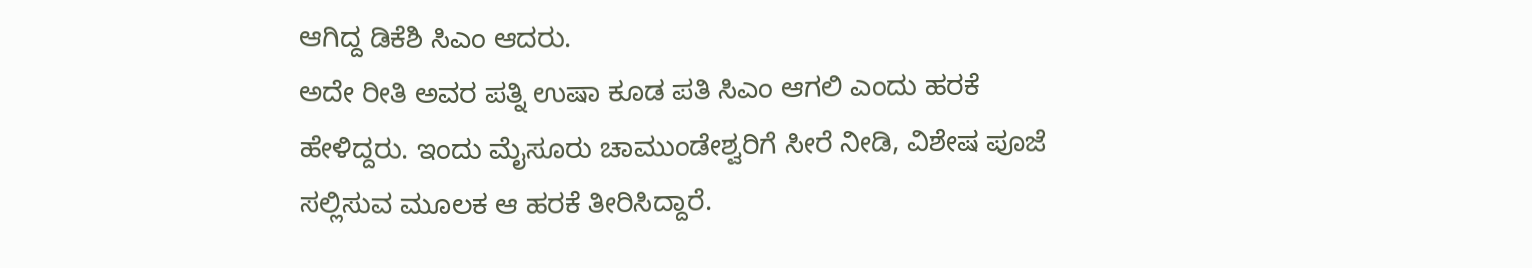ಆಗಿದ್ದ ಡಿಕೆಶಿ ಸಿಎಂ ಆದರು.
ಅದೇ ರೀತಿ ಅವರ ಪತ್ನಿ ಉಷಾ ಕೂಡ ಪತಿ ಸಿಎಂ ಆಗಲಿ ಎಂದು ಹರಕೆ ಹೇಳಿದ್ದರು. ಇಂದು ಮೈಸೂರು ಚಾಮುಂಡೇಶ್ವರಿಗೆ ಸೀರೆ ನೀಡಿ, ವಿಶೇಷ ಪೂಜೆ ಸಲ್ಲಿಸುವ ಮೂಲಕ ಆ ಹರಕೆ ತೀರಿಸಿದ್ದಾರೆ.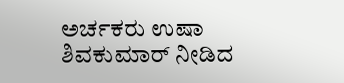ಅರ್ಚಕರು ಉಷಾ ಶಿವಕುಮಾರ್ ನೀಡಿದ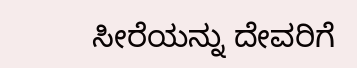ಸೀರೆಯನ್ನು ದೇವರಿಗೆ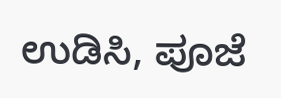ಉಡಿಸಿ, ಪೂಜೆ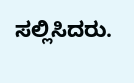ಸಲ್ಲಿಸಿದರು.